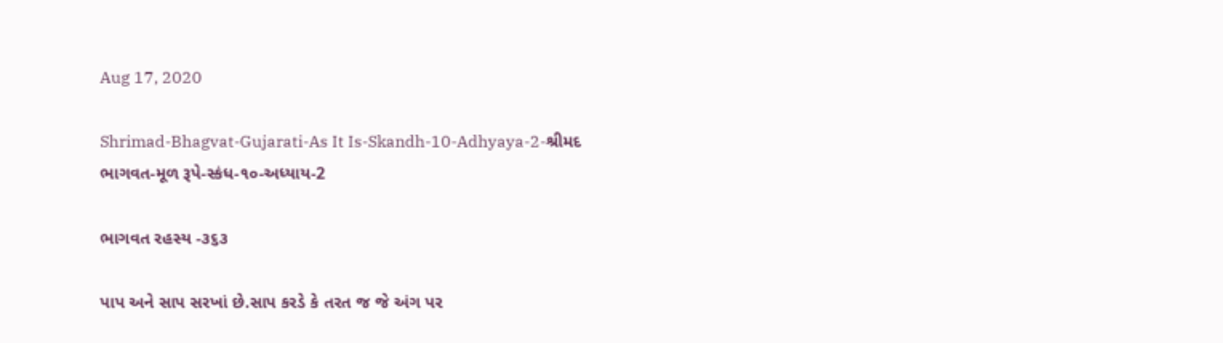Aug 17, 2020

Shrimad-Bhagvat-Gujarati-As It Is-Skandh-10-Adhyaya-2-શ્રીમદ ભાગવત-મૂળ રૂપે-સ્કંધ-૧૦-અધ્યાય-2

ભાગવત રહસ્ય -૩૬૩

પાપ અને સાપ સરખાં છે.સાપ કરડે કે તરત જ જે અંગ પર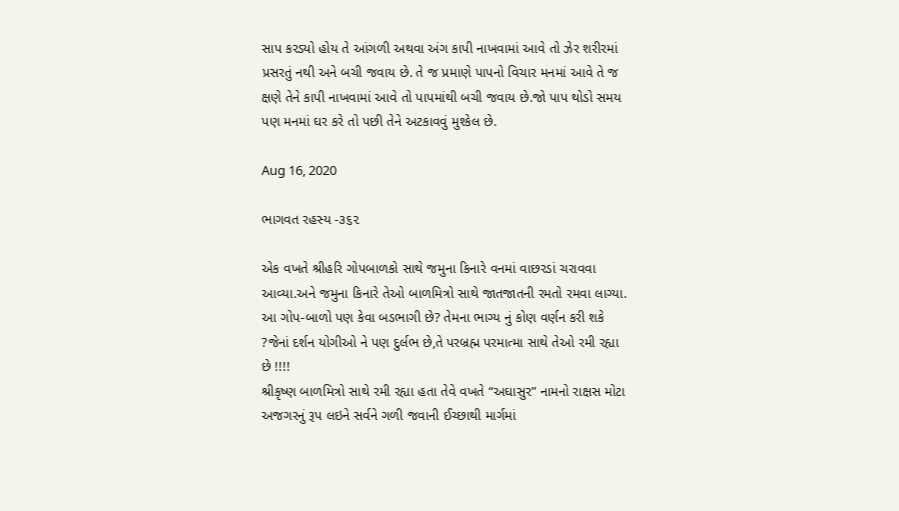સાપ કરડ્યો હોય તે આંગળી અથવા અંગ કાપી નાખવામાં આવે તો ઝેર શરીરમાં પ્રસરતું નથી અને બચી જવાય છે. તે જ પ્રમાણે પાપનો વિચાર મનમાં આવે તે જ ક્ષણે તેને કાપી નાખવામાં આવે તો પાપમાંથી બચી જવાય છે.જો પાપ થોડો સમય પણ મનમાં ઘર કરે તો પછી તેને અટકાવવું મુશ્કેલ છે.

Aug 16, 2020

ભાગવત રહસ્ય -૩૬૨

એક વખતે શ્રીહરિ ગોપબાળકો સાથે જમુના કિનારે વનમાં વાછરડાં ચરાવવા આવ્યા.અને જમુના કિનારે તેઓ બાળમિત્રો સાથે જાતજાતની રમતો રમવા લાગ્યા.
આ ગોપ-બાળો પણ કેવા બડભાગી છે? તેમના ભાગ્ય નું કોણ વર્ણન કરી શકે ?જેનાં દર્શન યોગીઓ ને પણ દુર્લભ છે,તે પરબ્રહ્મ પરમાત્મા સાથે તેઓ રમી રહ્યા છે !!!!
શ્રીકૃષ્ણ બાળમિત્રો સાથે રમી રહ્યા હતા તેવે વખતે “અઘાસુર” નામનો રાક્ષસ મોટા અજગરનું રૂપ લઇને સર્વને ગળી જવાની ઈચ્છાથી માર્ગમાં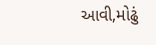આવી,મોઢું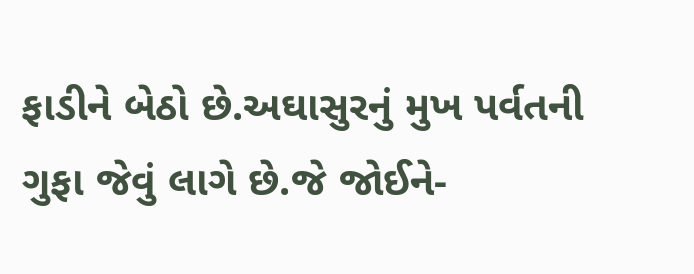ફાડીને બેઠો છે.અઘાસુરનું મુખ પર્વતની ગુફા જેવું લાગે છે.જે જોઈને-